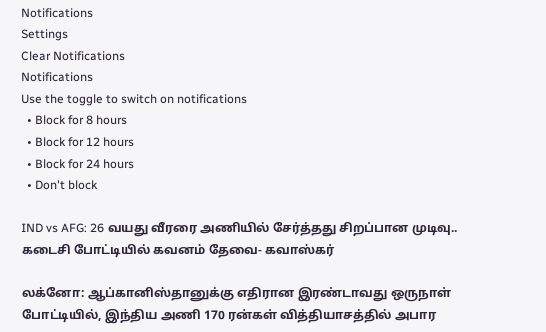Notifications
Settings
Clear Notifications
Notifications
Use the toggle to switch on notifications
  • Block for 8 hours
  • Block for 12 hours
  • Block for 24 hours
  • Don't block

IND vs AFG: 26 வயது வீரரை அணியில் சேர்த்தது சிறப்பான முடிவு.. கடைசி போட்டியில் கவனம் தேவை- கவாஸ்கர்

லக்னோ: ஆப்கானிஸ்தானுக்கு எதிரான இரண்டாவது ஒருநாள் போட்டியில், இந்திய அணி 170 ரன்கள் வித்தியாசத்தில் அபார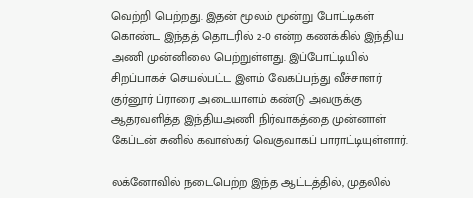வெற்றி பெற்றது. இதன் மூலம் மூன்று போட்டிகள் கொண்ட இந்தத் தொடரில் 2-0 என்ற கணக்கில் இந்திய அணி முன்னிலை பெற்றுள்ளது. இப்போட்டியில் சிறப்பாகச் செயல்பட்ட இளம் வேகப்பந்து வீச்சாளர் குர்னூர் ப்ராரை அடையாளம் கண்டு அவருக்கு ஆதரவளித்த இந்தியஅணி நிர்வாகத்தை முன்னாள் கேப்டன் சுனில் கவாஸ்கர் வெகுவாகப் பாராட்டியுள்ளார்.

லக்னோவில் நடைபெற்ற இந்த ஆட்டத்தில், முதலில்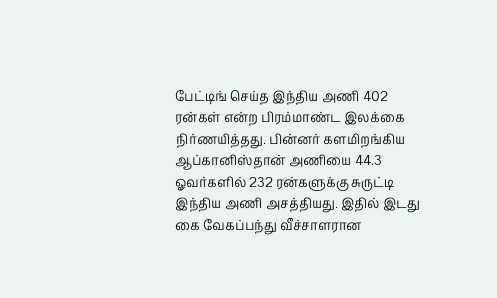பேட்டிங் செய்த இந்திய அணி 402 ரன்கள் என்ற பிரம்மாண்ட இலக்கை நிர்ணயித்தது. பின்னர் களமிறங்கிய ஆப்கானிஸ்தான் அணியை 44.3 ஓவர்களில் 232 ரன்களுக்கு சுருட்டி இந்திய அணி அசத்தியது. இதில் இடது கை வேகப்பந்து வீச்சாளரான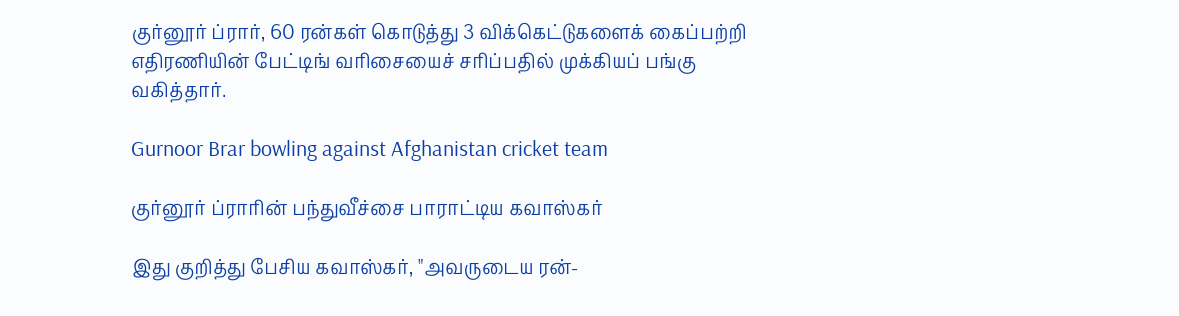குர்னூர் ப்ரார், 60 ரன்கள் கொடுத்து 3 விக்கெட்டுகளைக் கைப்பற்றி எதிரணியின் பேட்டிங் வரிசையைச் சரிப்பதில் முக்கியப் பங்கு வகித்தார்.

Gurnoor Brar bowling against Afghanistan cricket team

குர்னூர் ப்ராரின் பந்துவீச்சை பாராட்டிய கவாஸ்கர்

இது குறித்து பேசிய கவாஸ்கர், "அவருடைய ரன்-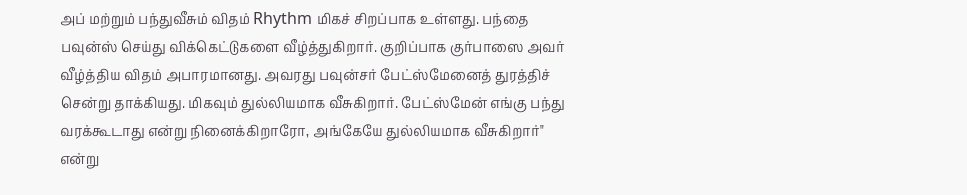அப் மற்றும் பந்துவீசும் விதம் Rhythm மிகச் சிறப்பாக உள்ளது. பந்தை பவுன்ஸ் செய்து விக்கெட்டுகளை வீழ்த்துகிறார். குறிப்பாக குர்பாஸை அவர் வீழ்த்திய விதம் அபாரமானது. அவரது பவுன்சர் பேட்ஸ்மேனைத் துரத்திச் சென்று தாக்கியது. மிகவும் துல்லியமாக வீசுகிறார். பேட்ஸ்மேன் எங்கு பந்து வரக்கூடாது என்று நினைக்கிறாரோ, அங்கேயே துல்லியமாக வீசுகிறார்" என்று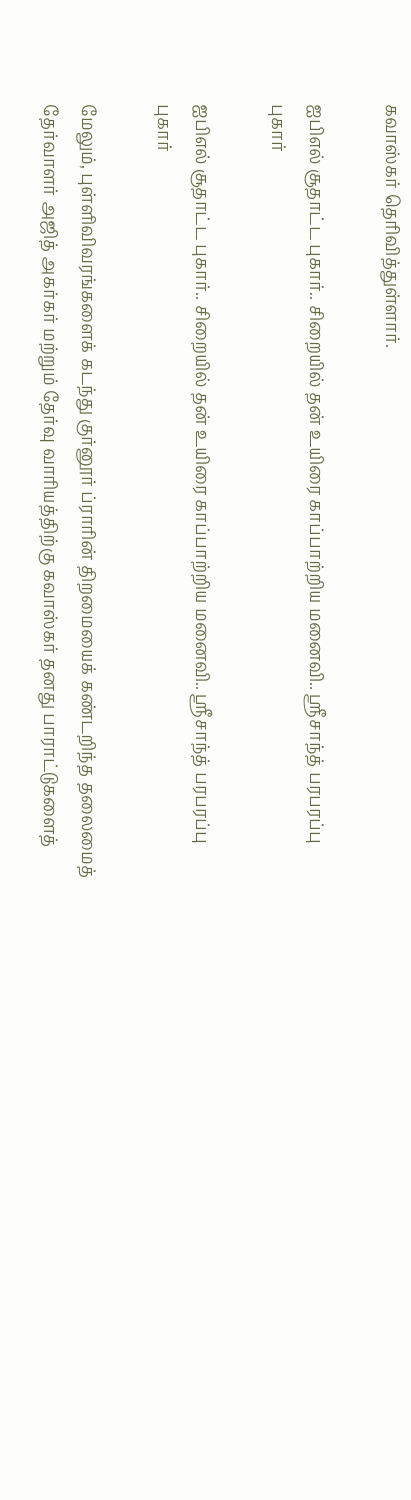கவாஸ்கர் தெரிவித்துள்ளார்.

ஐபிஎல் சூதாட்ட புகார்.. சிறையில் தன் உயிரை காப்பாற்றிய மனைவி.. ஸ்ரீசாந்த் பரபரப்பு புகார்

ஐபிஎல் சூதாட்ட புகார்.. சிறையில் தன் உயிரை காப்பாற்றிய மனைவி.. ஸ்ரீசாந்த் பரபரப்பு புகார்

மேலும், புள்ளிவிவரங்களைக் கடந்து குர்னூர் ப்ராரின் திறமையைக் கண்டறிந்த தலைமைத் தேர்வாளர் அஜித் அகர்கர் மற்றும் தேர்வு வாரியத்திற்கு கவாஸ்கர் தனது பாராட்டுகளைத்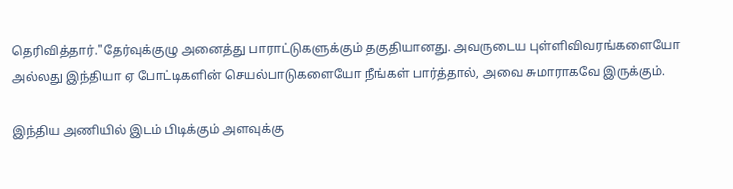தெரிவித்தார்."தேர்வுக்குழு அனைத்து பாராட்டுகளுக்கும் தகுதியானது. அவருடைய புள்ளிவிவரங்களையோ அல்லது இந்தியா ஏ போட்டிகளின் செயல்பாடுகளையோ நீங்கள் பார்த்தால், அவை சுமாராகவே இருக்கும்.

இந்திய அணியில் இடம் பிடிக்கும் அளவுக்கு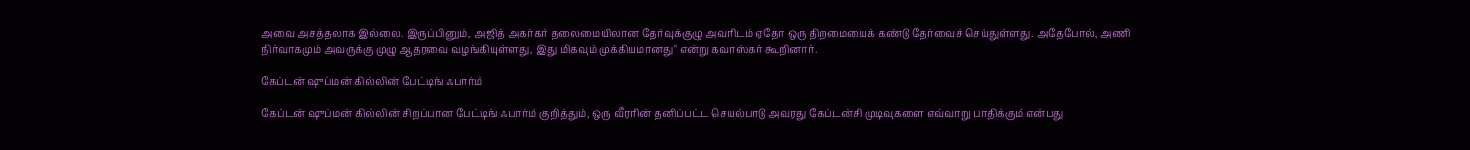அவை அசத்தலாக இல்லை. இருப்பினும், அஜித் அகர்கர் தலைமையிலான தேர்வுக்குழு அவரிடம் ஏதோ ஒரு திறமையைக் கண்டு தேர்வைச் செய்துள்ளது. அதேபோல், அணி நிர்வாகமும் அவருக்கு முழு ஆதரவை வழங்கியுள்ளது, இது மிகவும் முக்கியமானது" என்று கவாஸ்கர் கூறினார்.

கேப்டன் ஷுப்மன் கில்லின் பேட்டிங் ஃபார்ம்

கேப்டன் ஷுப்மன் கில்லின் சிறப்பான பேட்டிங் ஃபார்ம் குறித்தும், ஒரு வீரரின் தனிப்பட்ட செயல்பாடு அவரது கேப்டன்சி முடிவுகளை எவ்வாறு பாதிக்கும் என்பது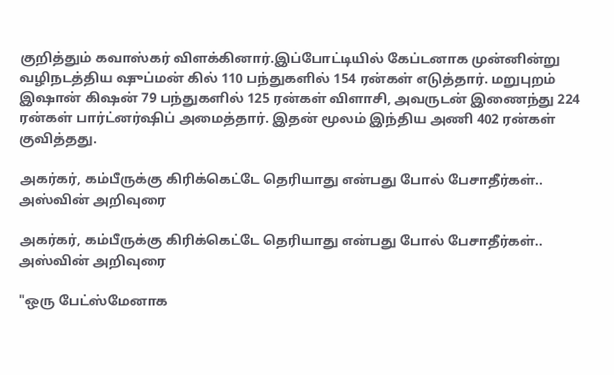குறித்தும் கவாஸ்கர் விளக்கினார்.இப்போட்டியில் கேப்டனாக முன்னின்று வழிநடத்திய ஷுப்மன் கில் 110 பந்துகளில் 154 ரன்கள் எடுத்தார். மறுபுறம் இஷான் கிஷன் 79 பந்துகளில் 125 ரன்கள் விளாசி, அவருடன் இணைந்து 224 ரன்கள் பார்ட்னர்ஷிப் அமைத்தார். இதன் மூலம் இந்திய அணி 402 ரன்கள் குவித்தது.

அகர்கர், கம்பீருக்கு கிரிக்கெட்டே தெரியாது என்பது போல் பேசாதீர்கள்.. அஸ்வின் அறிவுரை

அகர்கர், கம்பீருக்கு கிரிக்கெட்டே தெரியாது என்பது போல் பேசாதீர்கள்.. அஸ்வின் அறிவுரை

"ஒரு பேட்ஸ்மேனாக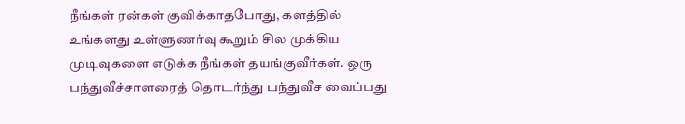நீங்கள் ரன்கள் குவிக்காதபோது, களத்தில் உங்களது உள்ளுணர்வு கூறும் சில முக்கிய முடிவுகளை எடுக்க நீங்கள் தயங்குவீர்கள். ஒரு பந்துவீச்சாளரைத் தொடர்ந்து பந்துவீச வைப்பது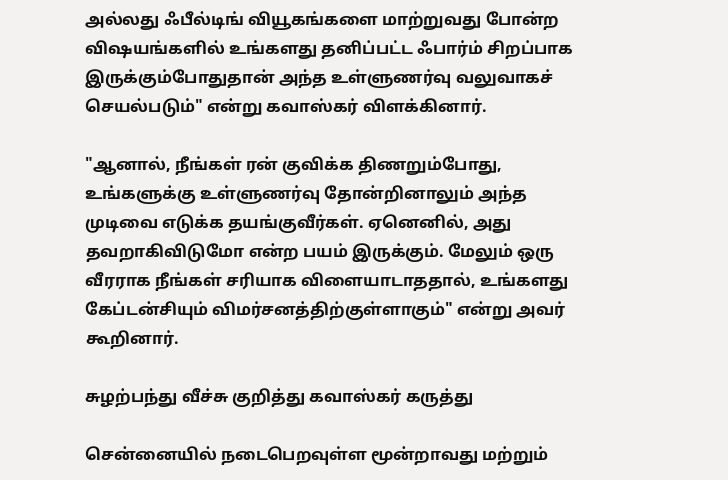அல்லது ஃபீல்டிங் வியூகங்களை மாற்றுவது போன்ற விஷயங்களில் உங்களது தனிப்பட்ட ஃபார்ம் சிறப்பாக இருக்கும்போதுதான் அந்த உள்ளுணர்வு வலுவாகச் செயல்படும்" என்று கவாஸ்கர் விளக்கினார்.

"ஆனால், நீங்கள் ரன் குவிக்க திணறும்போது, உங்களுக்கு உள்ளுணர்வு தோன்றினாலும் அந்த முடிவை எடுக்க தயங்குவீர்கள். ஏனெனில், அது தவறாகிவிடுமோ என்ற பயம் இருக்கும். மேலும் ஒரு வீரராக நீங்கள் சரியாக விளையாடாததால், உங்களது கேப்டன்சியும் விமர்சனத்திற்குள்ளாகும்" என்று அவர் கூறினார்.

சுழற்பந்து வீச்சு குறித்து கவாஸ்கர் கருத்து

சென்னையில் நடைபெறவுள்ள மூன்றாவது மற்றும்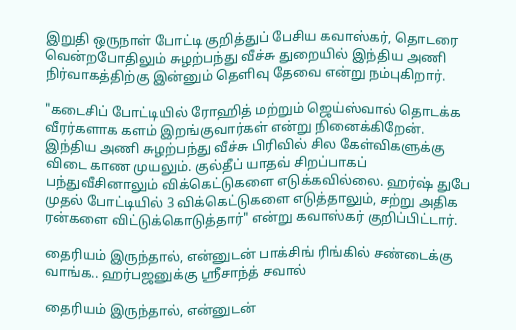இறுதி ஒருநாள் போட்டி குறித்துப் பேசிய கவாஸ்கர், தொடரை வென்றபோதிலும் சுழற்பந்து வீச்சு துறையில் இந்திய அணி நிர்வாகத்திற்கு இன்னும் தெளிவு தேவை என்று நம்புகிறார்.

"கடைசிப் போட்டியில் ரோஹித் மற்றும் ஜெய்ஸ்வால் தொடக்க வீரர்களாக களம் இறங்குவார்கள் என்று நினைக்கிறேன். இந்திய அணி சுழற்பந்து வீச்சு பிரிவில் சில கேள்விகளுக்கு விடை காண முயலும். குல்தீப் யாதவ் சிறப்பாகப் பந்துவீசினாலும் விக்கெட்டுகளை எடுக்கவில்லை. ஹர்ஷ் துபே முதல் போட்டியில் 3 விக்கெட்டுகளை எடுத்தாலும், சற்று அதிக ரன்களை விட்டுக்கொடுத்தார்" என்று கவாஸ்கர் குறிப்பிட்டார்.

தைரியம் இருந்தால், என்னுடன் பாக்சிங் ரிங்கில் சண்டைக்கு வாங்க.. ஹர்பஜனுக்கு ஸ்ரீசாந்த் சவால்

தைரியம் இருந்தால், என்னுடன்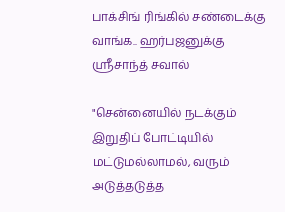பாக்சிங் ரிங்கில் சண்டைக்கு வாங்க.. ஹர்பஜனுக்கு ஸ்ரீசாந்த் சவால்

"சென்னையில் நடக்கும் இறுதிப் போட்டியில் மட்டுமல்லாமல், வரும் அடுத்தடுத்த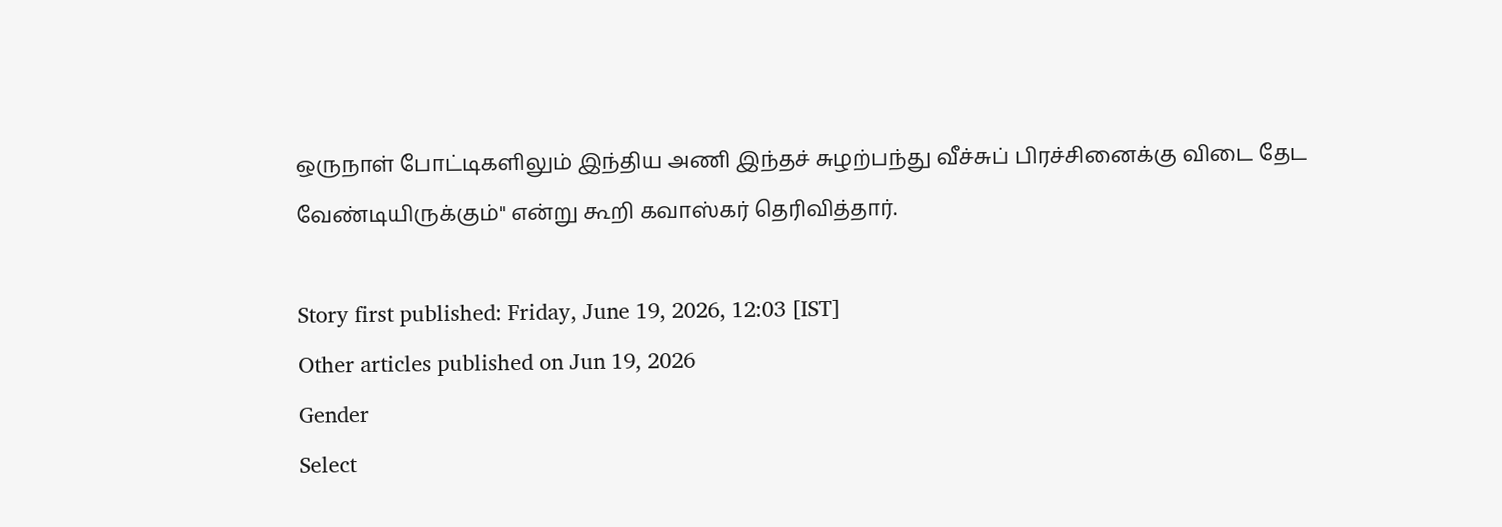ஒருநாள் போட்டிகளிலும் இந்திய அணி இந்தச் சுழற்பந்து வீச்சுப் பிரச்சினைக்கு விடை தேட வேண்டியிருக்கும்" என்று கூறி கவாஸ்கர் தெரிவித்தார்.

Story first published: Friday, June 19, 2026, 12:03 [IST]
Other articles published on Jun 19, 2026
Gender
Select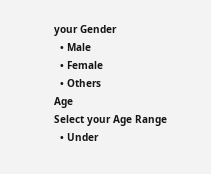your Gender
  • Male
  • Female
  • Others
Age
Select your Age Range
  • Under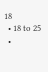18
  • 18 to 25
  •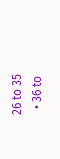26 to 35
  • 36 to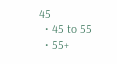45
  • 45 to 55
  • 55+